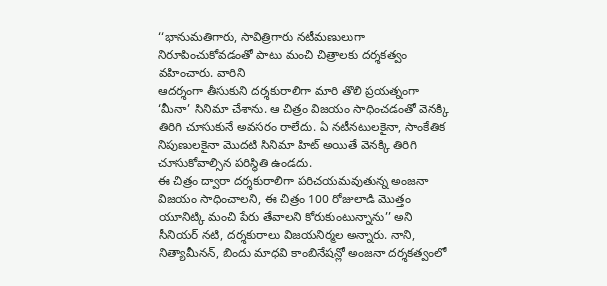‘‘భానుమతిగారు, సావిత్రిగారు నటీమణులుగా నిరూపించుకోవడంతో పాటు మంచి చిత్రాలకు దర్శకత్వం వహించారు. వారిని
ఆదర్శంగా తీసుకుని దర్శకురాలిగా మారి తొలి ప్రయత్నంగా ‘మీనా’ సినిమా చేశాను. ఆ చిత్రం విజయం సాధించడంతో వెనక్కి
తిరిగి చూసుకునే అవసరం రాలేదు. ఏ నటీనటులకైనా, సాంకేతిక నిపుణులకైనా మొదటి సినిమా హిట్ అయితే వెనక్కి తిరిగి
చూసుకోవాల్సిన పరిస్థితి ఉండదు.
ఈ చిత్రం ద్వారా దర్శకురాలిగా పరిచయమవుతున్న అంజనా విజయం సాధించాలని, ఈ చిత్రం 100 రోజులాడి మొత్తం యూనిట్కి మంచి పేరు తేవాలని కోరుకుంటున్నాను’’ అని సీనియర్ నటి, దర్శకురాలు విజయనిర్మల అన్నారు. నాని, నిత్యామీనన్, బిందు మాధవి కాంబినేషన్లో అంజనా దర్శకత్వంలో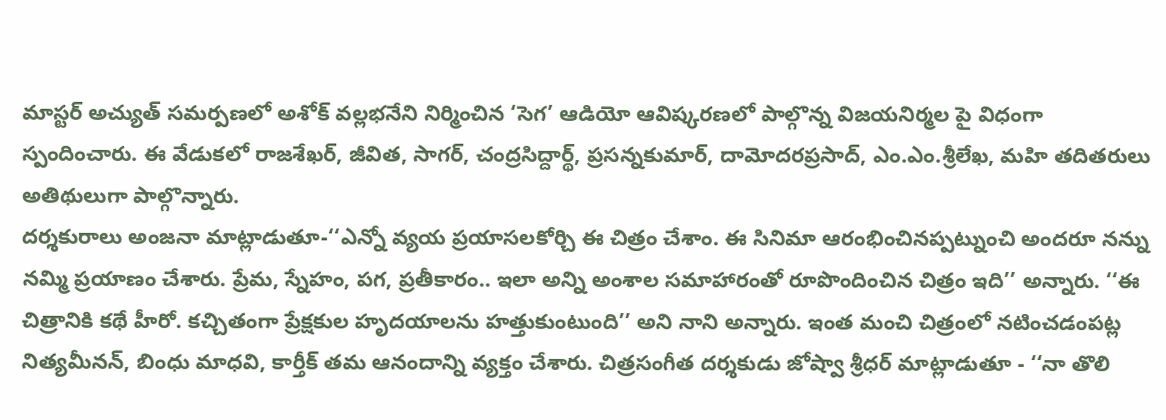మాస్టర్ అచ్యుత్ సమర్పణలో అశోక్ వల్లభనేని నిర్మించిన ‘సెగ’ ఆడియో ఆవిష్కరణలో పాల్గొన్న విజయనిర్మల పై విధంగా స్పందించారు. ఈ వేడుకలో రాజశేఖర్, జీవిత, సాగర్, చంద్రసిద్దార్థ్, ప్రసన్నకుమార్, దామోదరప్రసాద్, ఎం.ఎం.శ్రీలేఖ, మహి తదితరులు అతిథులుగా పాల్గొన్నారు.
దర్శకురాలు అంజనా మాట్లాడుతూ-‘‘ఎన్నో వ్యయ ప్రయాసలకోర్చి ఈ చిత్రం చేశాం. ఈ సినిమా ఆరంభించినప్పట్నుంచి అందరూ నన్ను నమ్మి ప్రయాణం చేశారు. ప్రేమ, స్నేహం, పగ, ప్రతీకారం.. ఇలా అన్ని అంశాల సమాహారంతో రూపొందించిన చిత్రం ఇది’’ అన్నారు. ‘‘ఈ చిత్రానికి కథే హీరో. కచ్చితంగా ప్రేక్షకుల హృదయాలను హత్తుకుంటుంది’’ అని నాని అన్నారు. ఇంత మంచి చిత్రంలో నటించడంపట్ల నిత్యమీనన్, బింధు మాధవి, కార్తీక్ తమ ఆనందాన్ని వ్యక్తం చేశారు. చిత్రసంగీత దర్శకుడు జోష్వా శ్రీధర్ మాట్లాడుతూ - ‘‘నా తొలి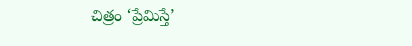చిత్రం ‘ప్రేమిస్తే’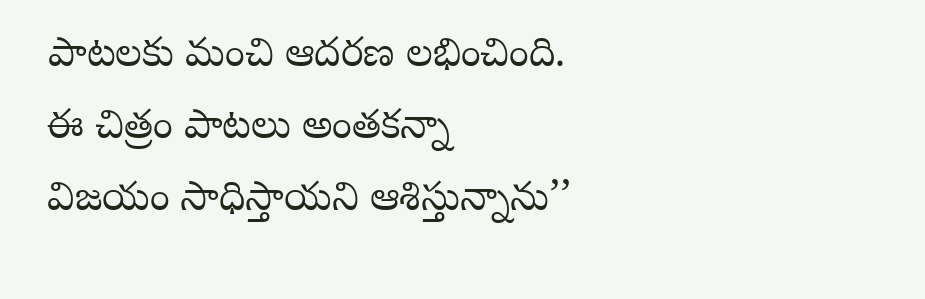పాటలకు మంచి ఆదరణ లభించింది. ఈ చిత్రం పాటలు అంతకన్నా విజయం సాధిస్తాయని ఆశిస్తున్నాను’’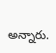అన్నారు.